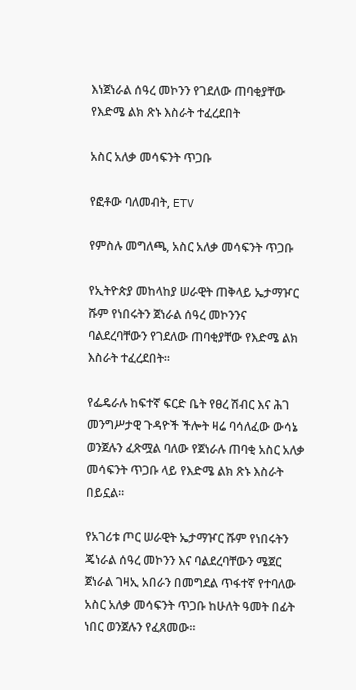እነጀነራል ሰዓረ መኮንን የገደለው ጠባቂያቸው የእድሜ ልክ ጽኑ እስራት ተፈረደበት

አስር አለቃ መሳፍንት ጥጋቡ

የፎቶው ባለመብት, ETV

የምስሉ መግለጫ, አስር አለቃ መሳፍንት ጥጋቡ

የኢትዮጵያ መከላከያ ሠራዊት ጠቅላይ ኤታማዦር ሹም የነበሩትን ጀነራል ሰዓረ መኮንንና ባልደረባቸውን የገደለው ጠባቂያቸው የእድሜ ልክ እስራት ተፈረደበት።

የፌዴራሉ ከፍተኛ ፍርድ ቤት የፀረ ሽብር እና ሕገ መንግሥታዊ ጉዳዮች ችሎት ዛሬ ባሳለፈው ውሳኔ ወንጀሉን ፈጽሟል ባለው የጀነራሉ ጠባቂ አስር አለቃ መሳፍንት ጥጋቡ ላይ የእድሜ ልክ ጽኑ እስራት በይኗል።

የአገሪቱ ጦር ሠራዊት ኤታማዦር ሹም የነበሩትን ጄነራል ሰዓረ መኮንን እና ባልደረባቸውን ሜጀር ጀነራል ገዛኢ አበራን በመግደል ጥፋተኛ የተባለው አስር አለቃ መሳፍንት ጥጋቡ ከሁለት ዓመት በፊት ነበር ወንጀሉን የፈጸመው።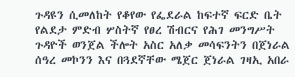ጉዳዩን ሲመለከት የቆየው የፌደራል ከፍተኛ ፍርድ ቤት የልደታ ምድብ ሦስትኛ የፀረ ሽብርና የሕገ መንግሥት ጉዳዮች ወንጀል ችሎት አስር አለቃ መሳፍንትን በጀነራል ሰዓረ መኮንን እና በጓደኛቸው ሜጀር ጀነራል ገዛኢ አበራ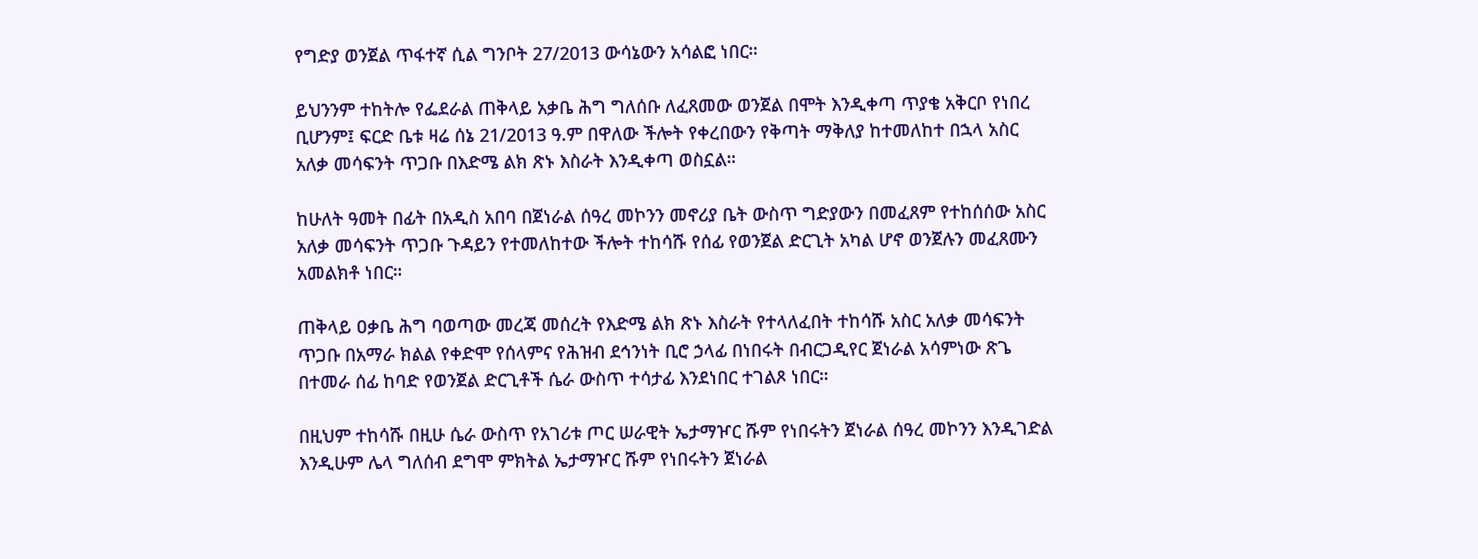የግድያ ወንጀል ጥፋተኛ ሲል ግንቦት 27/2013 ውሳኔውን አሳልፎ ነበር።

ይህንንም ተከትሎ የፌደራል ጠቅላይ አቃቤ ሕግ ግለሰቡ ለፈጸመው ወንጀል በሞት እንዲቀጣ ጥያቄ አቅርቦ የነበረ ቢሆንም፤ ፍርድ ቤቱ ዛሬ ሰኔ 21/2013 ዓ.ም በዋለው ችሎት የቀረበውን የቅጣት ማቅለያ ከተመለከተ በኋላ አስር አለቃ መሳፍንት ጥጋቡ በእድሜ ልክ ጽኑ እስራት እንዲቀጣ ወስኗል።

ከሁለት ዓመት በፊት በአዲስ አበባ በጀነራል ሰዓረ መኮንን መኖሪያ ቤት ውስጥ ግድያውን በመፈጸም የተከሰሰው አስር አለቃ መሳፍንት ጥጋቡ ጉዳይን የተመለከተው ችሎት ተከሳሹ የሰፊ የወንጀል ድርጊት አካል ሆኖ ወንጀሉን መፈጸሙን አመልክቶ ነበር።

ጠቅላይ ዐቃቤ ሕግ ባወጣው መረጃ መሰረት የእድሜ ልክ ጽኑ እስራት የተላለፈበት ተከሳሹ አስር አለቃ መሳፍንት ጥጋቡ በአማራ ክልል የቀድሞ የሰላምና የሕዝብ ደኅንነት ቢሮ ኃላፊ በነበሩት በብርጋዲየር ጀነራል አሳምነው ጽጌ በተመራ ሰፊ ከባድ የወንጀል ድርጊቶች ሴራ ውስጥ ተሳታፊ እንደነበር ተገልጾ ነበር።

በዚህም ተከሳሹ በዚሁ ሴራ ውስጥ የአገሪቱ ጦር ሠራዊት ኤታማዦር ሹም የነበሩትን ጀነራል ሰዓረ መኮንን እንዲገድል እንዲሁም ሌላ ግለሰብ ደግሞ ምክትል ኤታማዦር ሹም የነበሩትን ጀነራል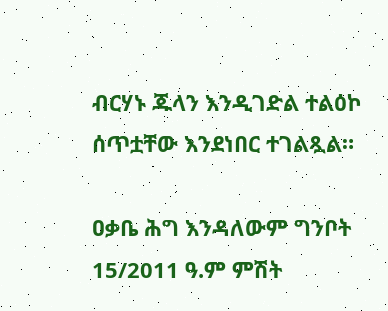ብርሃኑ ጁላን እንዲገድል ተልዕኮ ሰጥቷቸው እንደነበር ተገልጿል።

ዐቃቤ ሕግ እንዳለውም ግንቦት 15/2011 ዓ.ም ምሽት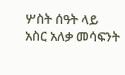ሦስት ሰዓት ላይ አስር አለቃ መሳፍንት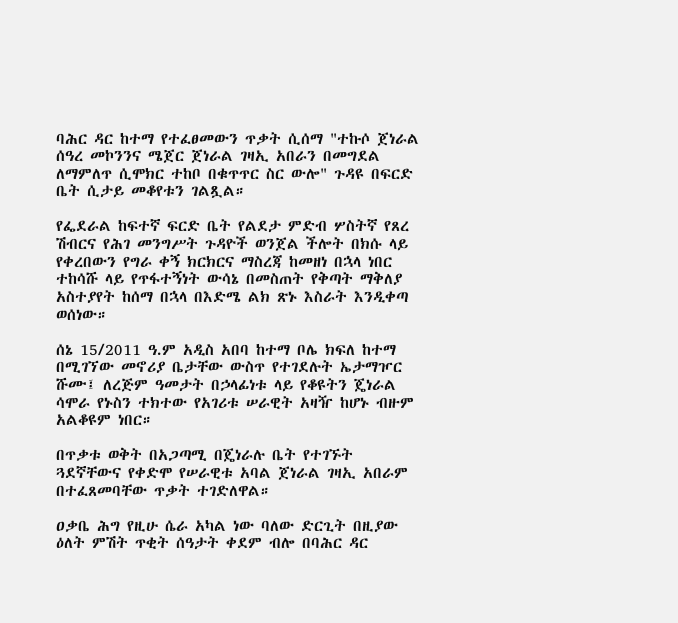ባሕር ዳር ከተማ የተፈፀመውን ጥቃት ሲሰማ "ተኩሶ ጀነራል ሰዓረ መኮንንና ሜጀር ጀነራል ገዛኢ አበራን በመግደል ለማምለጥ ሲሞክር ተከቦ በቁጥጥር ስር ውሎ" ጉዳዩ በፍርድ ቤት ሲታይ መቆየቱን ገልጿል።

የፌደራል ከፍተኛ ፍርድ ቤት የልደታ ምድብ ሦስትኛ የጸረ ሽብርና የሕገ መንግሥት ጉዳዮች ወንጀል ችሎት በክሱ ላይ የቀረበውን የግራ ቀኝ ክርክርና ማስረጃ ከመዘነ በኋላ ነበር ተከሳሹ ላይ የጥፋተኝነት ውሳኔ በመስጠት የቅጣት ማቅለያ አስተያየት ከሰማ በኋላ በእድሜ ልክ ጽኑ እስራት እንዲቀጣ ወሰነው።

ሰኔ 15/2011 ዓ.ም አዲስ አበባ ከተማ ቦሌ ክፍለ ከተማ በሚገኘው መኖሪያ ቤታቸው ውስጥ የተገደሉት ኤታማዦር ሹሙ፤ ለረጅም ዓመታት በኃላፊነቱ ላይ የቆዩትን ጄነራል ሳሞራ የኑስን ተክተው የአገሪቱ ሠራዊት አዛዥ ከሆኑ ብዙም አልቆዩም ነበር።

በጥቃቱ ወቅት በአጋጣሚ በጄነራሉ ቤት የተገኙት ጓደኛቸውና የቀድሞ የሠራዊቱ አባል ጀነራል ገዛኢ አበራም በተፈጸመባቸው ጥቃት ተገድለዋል።

ዐቃቤ ሕግ የዚሁ ሴራ አካል ነው ባለው ድርጊት በዚያው ዕለት ምሽት ጥቂት ሰዓታት ቀደም ብሎ በባሕር ዳር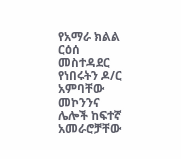የአማራ ክልል ርዕሰ መስተዳደር የነበሩትን ዶ/ር አምባቸው መኮንንና ሌሎች ከፍተኛ አመራሮቻቸው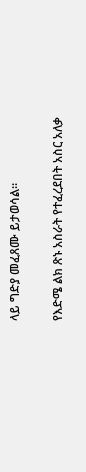ላይ ግድያ መፈጸሙ ይታወሳል።

የእድሜ ልክ ጽኑ አስራት የተፈረደበት አስር አለቃ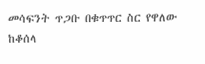መሳፍንት ጥጋቡ በቁጥጥር ስር የዋለው ከቆሰላ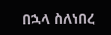በኋላ ስለነበረ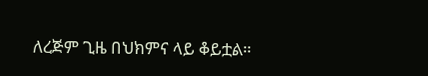ለረጅም ጊዜ በህክምና ላይ ቆይቷል።